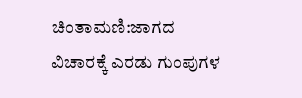ಚಿಂತಾಮಣಿ:ಜಾಗದ ವಿಚಾರಕ್ಕೆ ಎರಡು ಗುಂಪುಗಳ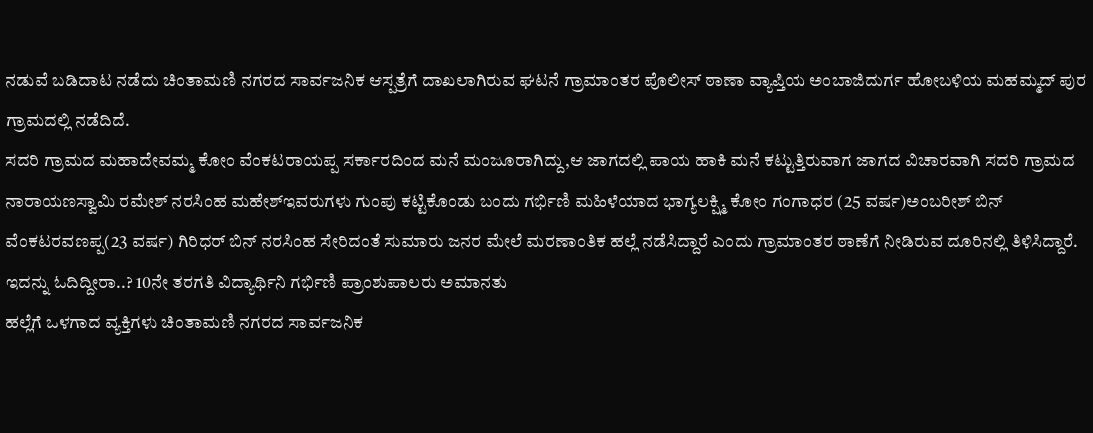ನಡುವೆ ಬಡಿದಾಟ ನಡೆದು ಚಿಂತಾಮಣಿ ನಗರದ ಸಾರ್ವಜನಿಕ ಆಸ್ಪತ್ರೆಗೆ ದಾಖಲಾಗಿರುವ ಘಟನೆ ಗ್ರಾಮಾಂತರ ಪೊಲೀಸ್ ಠಾಣಾ ವ್ಯಾಪ್ತಿಯ ಅಂಬಾಜಿದುರ್ಗ ಹೋಬಳಿಯ ಮಹಮ್ಮದ್ ಪುರ ಗ್ರಾಮದಲ್ಲಿ ನಡೆದಿದೆ.
ಸದರಿ ಗ್ರಾಮದ ಮಹಾದೇವಮ್ಮ ಕೋಂ ವೆಂಕಟರಾಯಪ್ಪ ಸರ್ಕಾರದಿಂದ ಮನೆ ಮಂಜೂರಾಗಿದ್ದು,ಆ ಜಾಗದಲ್ಲಿ ಪಾಯ ಹಾಕಿ ಮನೆ ಕಟ್ಟುತ್ತಿರುವಾಗ ಜಾಗದ ವಿಚಾರವಾಗಿ ಸದರಿ ಗ್ರಾಮದ ನಾರಾಯಣಸ್ವಾಮಿ ರಮೇಶ್ ನರಸಿಂಹ ಮಹೇಶ್ಇವರುಗಳು ಗುಂಪು ಕಟ್ಟಿಕೊಂಡು ಬಂದು ಗರ್ಭಿಣಿ ಮಹಿಳೆಯಾದ ಭಾಗ್ಯಲಕ್ಷ್ಮಿ ಕೋಂ ಗಂಗಾಧರ (25 ವರ್ಷ)ಅಂಬರೀಶ್ ಬಿನ್ ವೆಂಕಟರವಣಪ್ಪ(23 ವರ್ಷ) ಗಿರಿಧರ್ ಬಿನ್ ನರಸಿಂಹ ಸೇರಿದಂತೆ ಸುಮಾರು ಜನರ ಮೇಲೆ ಮರಣಾಂತಿಕ ಹಲ್ಲೆ ನಡೆಸಿದ್ದಾರೆ ಎಂದು ಗ್ರಾಮಾಂತರ ಠಾಣೆಗೆ ನೀಡಿರುವ ದೂರಿನಲ್ಲಿ ತಿಳಿಸಿದ್ದಾರೆ.
ಇದನ್ನು ಓದಿದ್ದೀರಾ..? 10ನೇ ತರಗತಿ ವಿದ್ಯಾರ್ಥಿನಿ ಗರ್ಭಿಣಿ ಪ್ರಾಂಶುಪಾಲರು ಅಮಾನತು
ಹಲ್ಲೆಗೆ ಒಳಗಾದ ವ್ಯಕ್ತಿಗಳು ಚಿಂತಾಮಣಿ ನಗರದ ಸಾರ್ವಜನಿಕ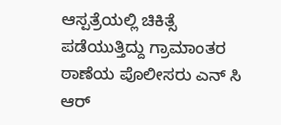ಆಸ್ಪತ್ರೆಯಲ್ಲಿ ಚಿಕಿತ್ಸೆ ಪಡೆಯುತ್ತಿದ್ದು ಗ್ರಾಮಾಂತರ ಠಾಣೆಯ ಪೊಲೀಸರು ಎನ್ ಸಿ ಆರ್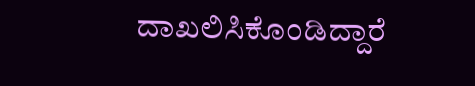ದಾಖಲಿಸಿಕೊಂಡಿದ್ದಾರೆ